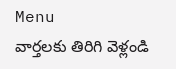Menu
వార్తలకు తిరిగి వెళ్లండి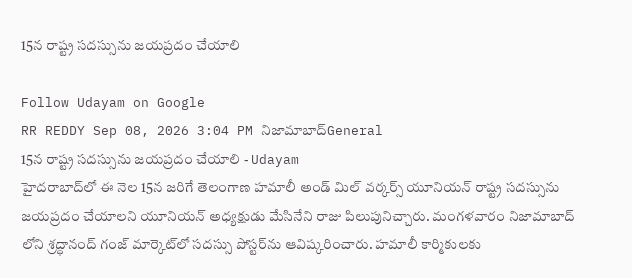15న రాష్ట్ర సదస్సును జయప్రదం చేయాలి

Follow Udayam on Google
RR REDDY Sep 08, 2026 3:04 PM నిజామాబాద్General
15న రాష్ట్ర సదస్సును జయప్రదం చేయాలి - Udayam
హైదరాబాద్‌లో ఈ నెల 15న జరిగే తెలంగాణ హమాలీ అండ్ మిల్ వర్కర్స్ యూనియన్ రాష్ట్ర సదస్సును జయప్రదం చేయాలని యూనియన్ అధ్యక్షుడు మేసినేని రాజు పిలుపునిచ్చారు. మంగళవారం నిజామాబాద్ లోని శ్రద్ధానంద్ గంజ్ మార్కెట్‌లో సదస్సు పోస్టర్‌ను ఆవిష్కరించారు. హమాలీ కార్మికులకు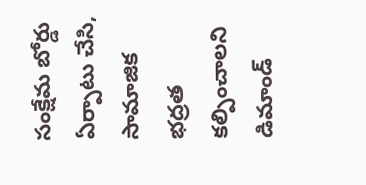సంక్షేమ బోర్డు ఏర్పాటు చేసి, సామాజిక భద్రత కల్పించాలని డిమాండ్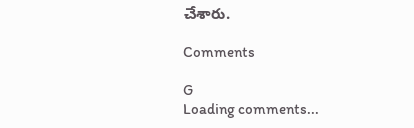చేశారు.

Comments

G
Loading comments...